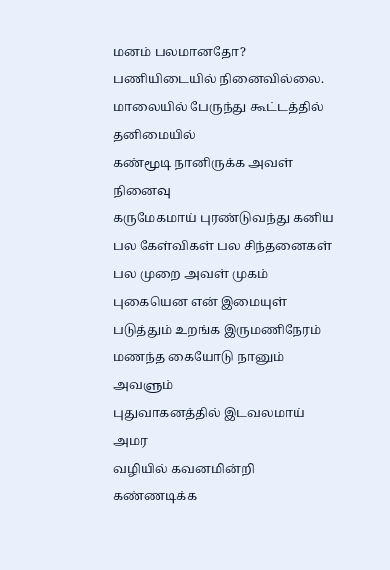மனம் பலமானதோ? பணியிடையில் நினைவில்லை.
மாலையில் பேருந்து கூட்டத்தில் தனிமையில்
கண்மூடி நானிருக்க அவள் நினைவு
கருமேகமாய் புரண்டுவந்து கனிய
பல கேள்விகள் பல சிந்தனைகள்
பல முறை அவள் முகம்
புகையென என் இமையுள்
படுத்தும் உறங்க இருமணிநேரம்
மணந்த கையோடு நானும் அவளும்
புதுவாகனத்தில் இடவலமாய் அமர
வழியில் கவனமின்றி கண்ணடிக்க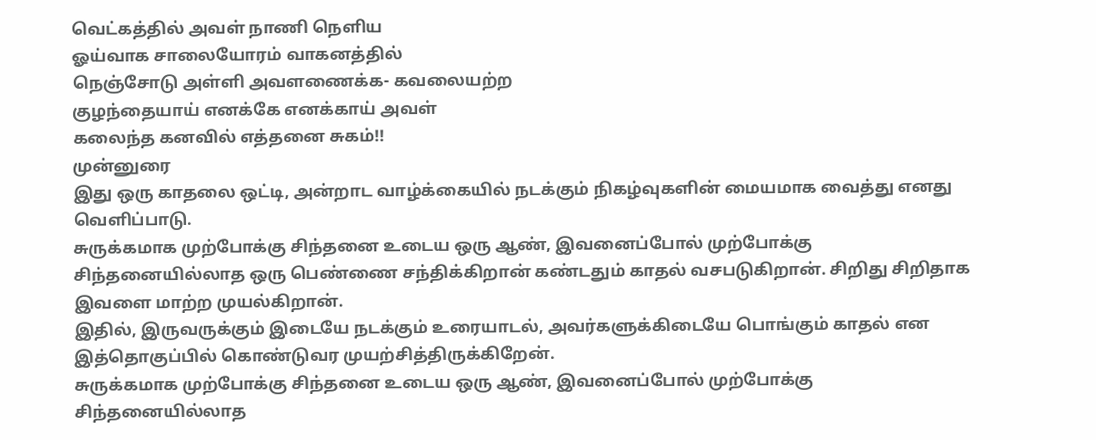வெட்கத்தில் அவள் நாணி நெளிய
ஓய்வாக சாலையோரம் வாகனத்தில்
நெஞ்சோடு அள்ளி அவளணைக்க- கவலையற்ற
குழந்தையாய் எனக்கே எனக்காய் அவள்
கலைந்த கனவில் எத்தனை சுகம்!!
முன்னுரை
இது ஒரு காதலை ஒட்டி, அன்றாட வாழ்க்கையில் நடக்கும் நிகழ்வுகளின் மையமாக வைத்து எனது வெளிப்பாடு.
சுருக்கமாக முற்போக்கு சிந்தனை உடைய ஒரு ஆண், இவனைப்போல் முற்போக்கு சிந்தனையில்லாத ஒரு பெண்ணை சந்திக்கிறான் கண்டதும் காதல் வசபடுகிறான். சிறிது சிறிதாக இவளை மாற்ற முயல்கிறான்.
இதில், இருவருக்கும் இடையே நடக்கும் உரையாடல், அவர்களுக்கிடையே பொங்கும் காதல் என இத்தொகுப்பில் கொண்டுவர முயற்சித்திருக்கிறேன்.
சுருக்கமாக முற்போக்கு சிந்தனை உடைய ஒரு ஆண், இவனைப்போல் முற்போக்கு சிந்தனையில்லாத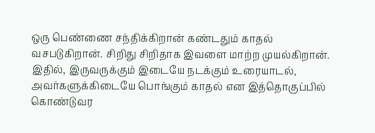ஒரு பெண்ணை சந்திக்கிறான் கண்டதும் காதல் வசபடுகிறான். சிறிது சிறிதாக இவளை மாற்ற முயல்கிறான்.
இதில், இருவருக்கும் இடையே நடக்கும் உரையாடல், அவர்களுக்கிடையே பொங்கும் காதல் என இத்தொகுப்பில் கொண்டுவர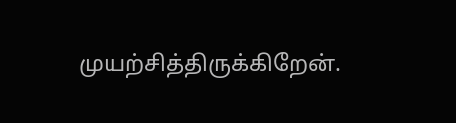முயற்சித்திருக்கிறேன்.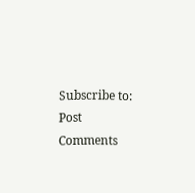Subscribe to:
Post Comments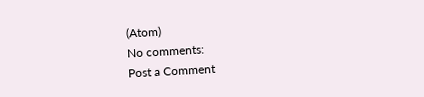(Atom)
No comments:
Post a Comment